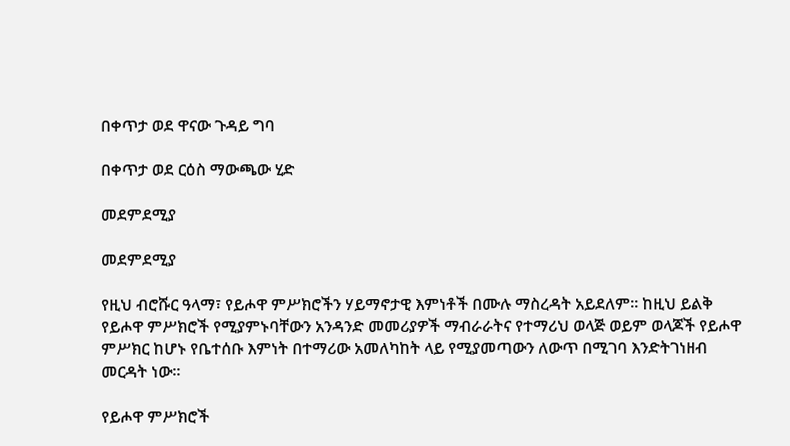በቀጥታ ወደ ዋናው ጉዳይ ግባ

በቀጥታ ወደ ርዕስ ማውጫው ሂድ

መደምደሚያ

መደምደሚያ

የዚህ ብሮሹር ዓላማ፣ የይሖዋ ምሥክሮችን ሃይማኖታዊ እምነቶች በሙሉ ማስረዳት አይደለም። ከዚህ ይልቅ የይሖዋ ምሥክሮች የሚያምኑባቸውን አንዳንድ መመሪያዎች ማብራራትና የተማሪህ ወላጅ ወይም ወላጆች የይሖዋ ምሥክር ከሆኑ የቤተሰቡ እምነት በተማሪው አመለካከት ላይ የሚያመጣውን ለውጥ በሚገባ እንድትገነዘብ መርዳት ነው።

የይሖዋ ምሥክሮች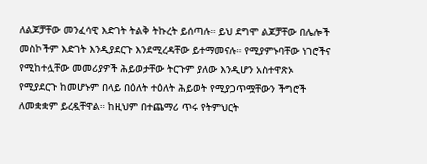ለልጆቻቸው መንፈሳዊ እድገት ትልቅ ትኩረት ይሰጣሉ። ይህ ደግሞ ልጆቻቸው በሌሎች መስኮችም እድገት እንዲያደርጉ እንደሚረዳቸው ይተማመናሉ። የሚያምኑባቸው ነገሮችና የሚከተሏቸው መመሪያዎች ሕይወታቸው ትርጉም ያለው እንዲሆን አስተዋጽኦ የሚያደርጉ ከመሆኑም በላይ በዕለት ተዕለት ሕይወት የሚያጋጥሟቸውን ችግሮች ለመቋቋም ይረዷቸዋል። ከዚህም በተጨማሪ ጥሩ የትምህርት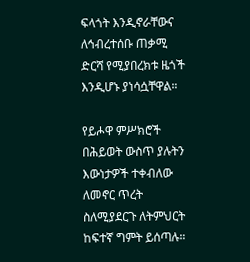ፍላጎት እንዲኖራቸውና ለኅብረተሰቡ ጠቃሚ ድርሻ የሚያበረክቱ ዜጎች እንዲሆኑ ያነሳሷቸዋል።

የይሖዋ ምሥክሮች በሕይወት ውስጥ ያሉትን እውነታዎች ተቀብለው ለመኖር ጥረት ስለሚያደርጉ ለትምህርት ከፍተኛ ግምት ይሰጣሉ።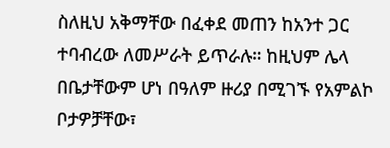ስለዚህ አቅማቸው በፈቀደ መጠን ከአንተ ጋር ተባብረው ለመሥራት ይጥራሉ። ከዚህም ሌላ በቤታቸውም ሆነ በዓለም ዙሪያ በሚገኙ የአምልኮ ቦታዎቻቸው፣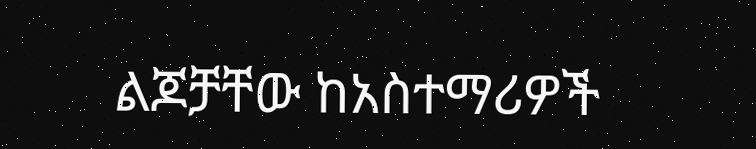ልጆቻቸው ከአስተማሪዎች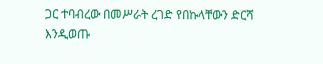ጋር ተባብረው በመሥራት ረገድ የበኩላቸውን ድርሻ እንዲወጡ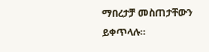ማበረታቻ መስጠታቸውን ይቀጥላሉ።